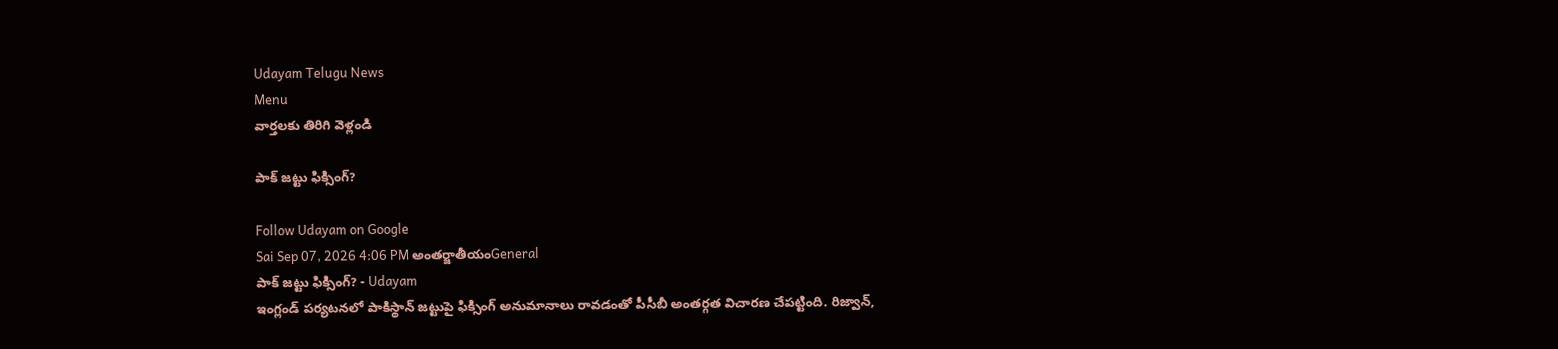Udayam Telugu News
Menu
వార్తలకు తిరిగి వెళ్లండి

పాక్‌ జట్టు ఫిక్సింగ్‌?

Follow Udayam on Google
Sai Sep 07, 2026 4:06 PM అంతర్జాతీయంGeneral
పాక్‌ జట్టు ఫిక్సింగ్‌? - Udayam
ఇంగ్లండ్‌ పర్యటనలో పాకిస్థాన్‌ జట్టుపై ఫిక్సింగ్‌ అనుమానాలు రావడంతో పీసీబీ అంతర్గత విచారణ చేపట్టింది. రిజ్వాన్‌,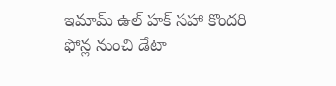ఇమామ్‌ ఉల్‌ హక్‌ సహా కొందరి ఫోన్ల నుంచి డేటా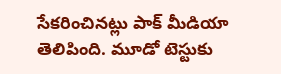సేకరించినట్లు పాక్‌ మీడియా తెలిపింది. మూడో టెస్టుకు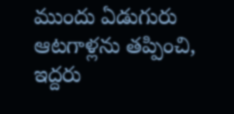ముందు ఏడుగురు ఆటగాళ్లను తప్పించి, ఇద్దరు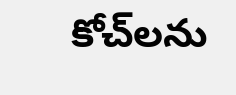కోచ్‌లను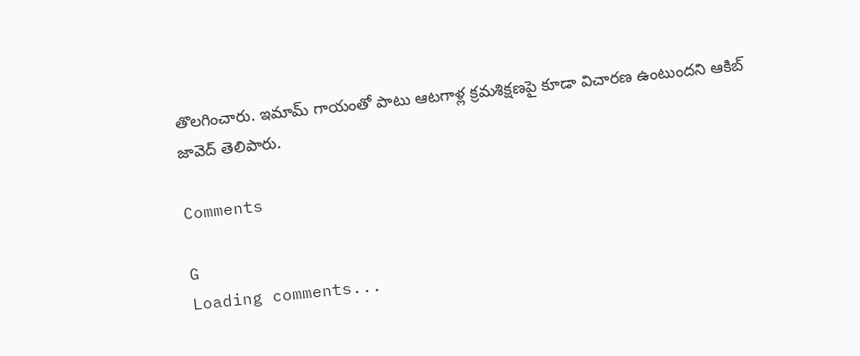తొలగించారు. ఇమామ్‌ గాయంతో పాటు ఆటగాళ్ల క్రమశిక్షణపై కూడా విచారణ ఉంటుందని ఆకిబ్‌ జావెద్‌ తెలిపారు.

Comments

G
Loading comments...